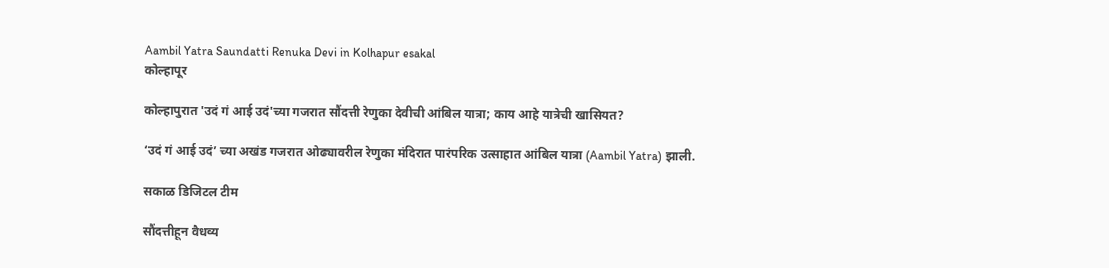Aambil Yatra Saundatti Renuka Devi in Kolhapur esakal
कोल्हापूर

कोल्हापुरात 'उदं गं आई उदं'च्या गजरात सौंदत्ती रेणुका देवीची आंबिल यात्रा; काय आहे यात्रेची खासियत?

‘उदं गं आई उदं’ च्या अखंड गजरात ओढ्यावरील रेणुका मंदिरात पारंपरिक उत्साहात आंबिल यात्रा (Aambil Yatra) झाली.

सकाळ डिजिटल टीम

सौंदत्तीहून वैधव्य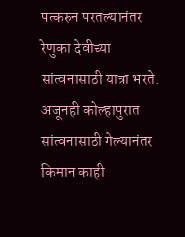पत्करुन परतल्यानंतर रेणुका देवीच्या सांत्वनासाठी यात्रा भरते. अजूनही कोल्हापुरात सांत्वनासाठी गेल्यानंतर किमान काही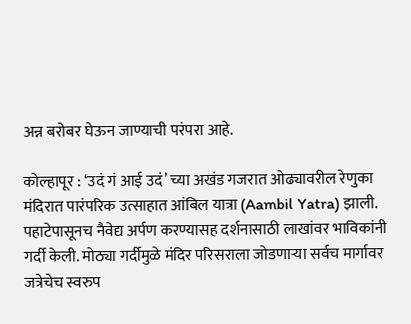अन्न बरोबर घेऊन जाण्याची परंपरा आहे.

कोल्हापूर : ‘उदं गं आई उदं’ च्या अखंड गजरात ओढ्यावरील रेणुका मंदिरात पारंपरिक उत्साहात आंबिल यात्रा (Aambil Yatra) झाली. पहाटेपासूनच नैवेद्य अर्पण करण्यासह दर्शनासाठी लाखांवर भाविकांनी गर्दी केली. मोठ्या गर्दीमुळे मंदिर परिसराला जोडणाऱ्या सर्वच मार्गावर जत्रेचेच स्वरुप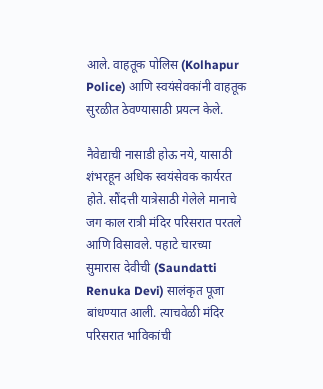आले. वाहतूक पोलिस (Kolhapur Police) आणि स्वयंसेवकांनी वाहतूक सुरळीत ठेवण्यासाठी प्रयत्न केले.

नैवेद्याची नासाडी होऊ नये, यासाठी शंभरहून अधिक स्वयंसेवक कार्यरत होते. सौंदत्ती यात्रेसाठी गेलेले मानाचे जग काल रात्री मंदिर परिसरात परतले आणि विसावले. पहाटे चारच्या सुमारास देवीची (Saundatti Renuka Devi) सालंकृत पूजा बांधण्यात आली. त्याचवेळी मंदिर परिसरात भाविकांची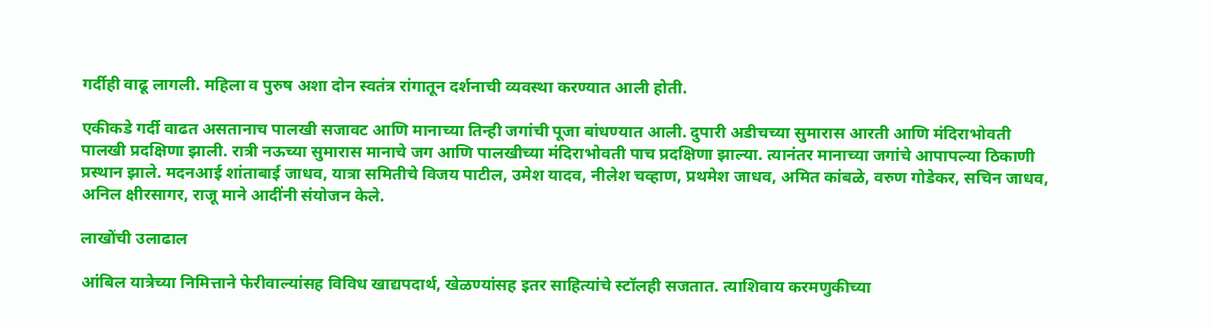गर्दीही वाढू लागली. महिला व पुरुष अशा दोन स्वतंत्र रांगातून दर्शनाची व्यवस्था करण्यात आली होती.

एकीकडे गर्दी वाढत असतानाच पालखी सजावट आणि मानाच्या तिन्ही जगांची पूजा बांधण्यात आली. दुपारी अडीचच्या सुमारास आरती आणि मंदिराभोवती पालखी प्रदक्षिणा झाली. रात्री नऊच्या सुमारास मानाचे जग आणि पालखीच्या मंदिराभोवती पाच प्रदक्षिणा झाल्या. त्यानंतर मानाच्या जगांचे आपापल्या ठिकाणी प्रस्थान झाले. मदनआई शांताबाई जाधव, यात्रा समितीचे विजय पाटील, उमेश यादव, नीलेश चव्हाण, प्रथमेश जाधव, अमित कांबळे, वरुण गोडेकर, सचिन जाधव, अनिल क्षीरसागर, राजू माने आदींनी संयोजन केले.

लाखोंची उलाढाल

आंबिल यात्रेच्या निमित्ताने फेरीवाल्यांसह विविध खाद्यपदार्थ, खेळण्यांसह इतर साहित्यांचे स्टॉलही सजतात. त्याशिवाय करमणुकीच्या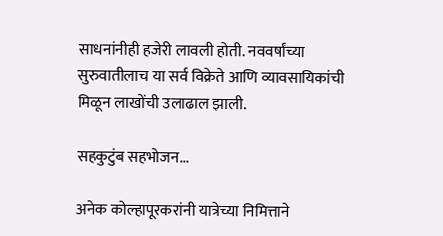साधनांनीही हजेरी लावली होती. नववर्षांच्या सुरुवातीलाच या सर्व विक्रेते आणि व्यावसायिकांची मिळून लाखोंची उलाढाल झाली.

सहकुटुंब सहभोजन...

अनेक कोल्हापूरकरांनी यात्रेच्या निमित्ताने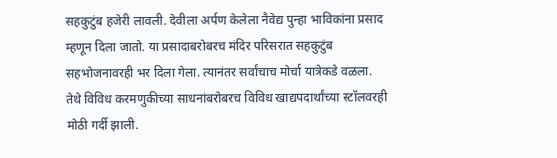सहकुटुंब हजेरी लावली. देवीला अर्पण केलेला नैवेद्य पुन्हा भाविकांना प्रसाद म्हणून दिला जातो. या प्रसादाबरोबरच मंदिर परिसरात सहकुटुंब सहभोजनावरही भर दिला गेला. त्यानंतर सर्वांचाच मोर्चा यात्रेकडे वळला. तेथे विविध करमणुकीच्या साधनांबरोबरच विविध खाद्यपदार्थांच्या स्टॉलवरही मोठी गर्दी झाली.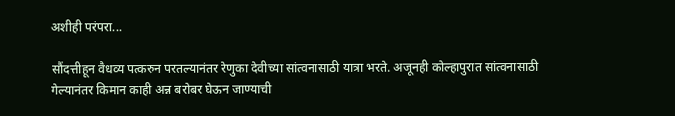अशीही परंपरा...

सौंदत्तीहून वैधव्य पत्करुन परतल्यानंतर रेणुका देवीच्या सांत्वनासाठी यात्रा भरते. अजूनही कोल्हापुरात सांत्वनासाठी गेल्यानंतर किमान काही अन्न बरोबर घेऊन जाण्याची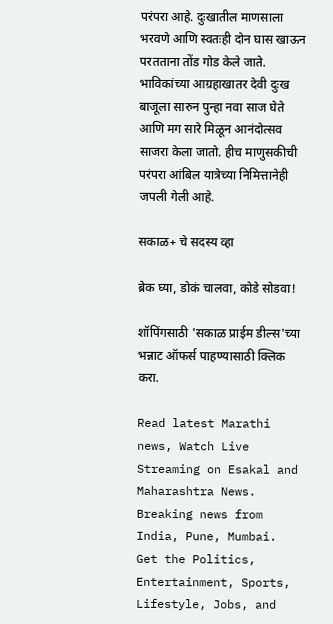परंपरा आहे. दुःखातील माणसाला भरवणे आणि स्वतःही दोन घास खाऊन परतताना तोंड गोड केले जाते. भाविकांच्या आग्रहाखातर देवी दुःख बाजूला सारुन पुन्हा नवा साज घेते आणि मग सारे मिळून आनंदोत्सव साजरा केला जातो. हीच माणुसकीची परंपरा आंबिल यात्रेच्या निमित्तानेही जपली गेली आहे.

सकाळ+ चे सदस्य व्हा

ब्रेक घ्या, डोकं चालवा, कोडे सोडवा!

शॉपिंगसाठी 'सकाळ प्राईम डील्स'च्या भन्नाट ऑफर्स पाहण्यासाठी क्लिक करा.

Read latest Marathi news, Watch Live Streaming on Esakal and Maharashtra News. Breaking news from India, Pune, Mumbai. Get the Politics, Entertainment, Sports, Lifestyle, Jobs, and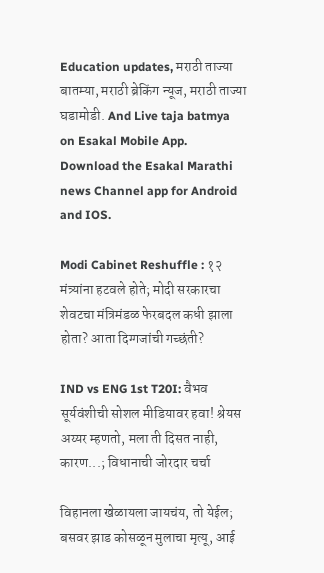Education updates, मराठी ताज्या बातम्या, मराठी ब्रेकिंग न्यूज, मराठी ताज्या घडामोडी. And Live taja batmya on Esakal Mobile App. Download the Esakal Marathi news Channel app for Android and IOS.

Modi Cabinet Reshuffle : १२ मंत्र्यांना हटवले होते; मोदी सरकारचा शेवटचा मंत्रिमंडळ फेरबदल कधी झाला होता? आता दिग्गजांची गच्छंती?

IND vs ENG 1st T20I: वैभव सूर्यवंशीची सोशल मीडियावर हवा! श्रेयस अय्यर म्हणतो, मला ती दिसत नाही, कारण...; विधानाची जोरदार चर्चा

विहानला खेळायला जायचंय, तो येईल; बसवर झाड कोसळून मुलाचा मृत्यू, आई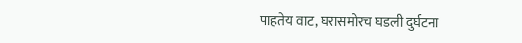पाहतेय वाट, घरासमोरच घडली दुर्घटना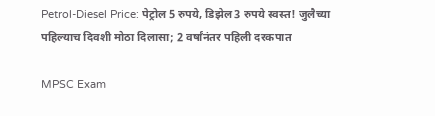Petrol-Diesel Price: पेट्रोल 5 रुपये, डिझेल 3 रुपये स्वस्त! जुलैच्या पहिल्याच दिवशी मोठा दिलासा; 2 वर्षांनंतर पहिली दरकपात

MPSC Exam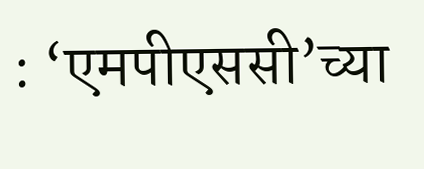: ‘एमपीएससी’च्या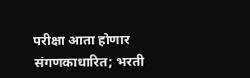परीक्षा आता होणार संगणकाधारित; भरती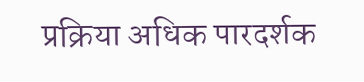प्रक्रिया अधिक पारदर्शक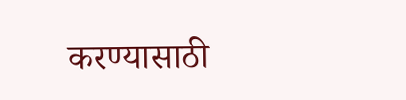करण्यासाठी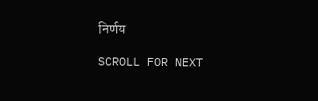निर्णय

SCROLL FOR NEXT